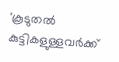'കൂടുതൽ കുട്ടികളുള്ളവർക്ക്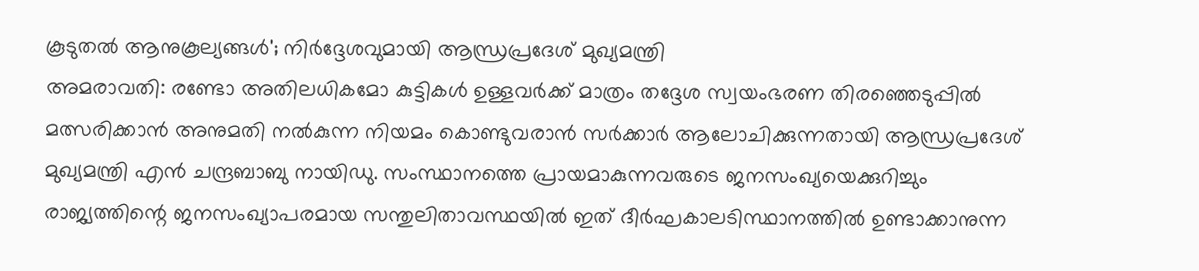കൂടുതൽ ആനുകൂല്യങ്ങൾ'; നിർദ്ദേശവുമായി ആന്ധ്രപ്രദേശ് മുഖ്യമന്ത്രി
അമരാവതി: രണ്ടോ അതിലധികമോ കുട്ടികൾ ഉള്ളവർക്ക് മാത്രം തദ്ദേശ സ്വയംഭരണ തിരഞ്ഞെടുപ്പിൽ മത്സരിക്കാൻ അനുമതി നൽകുന്ന നിയമം കൊണ്ടുവരാൻ സർക്കാർ ആലോചിക്കുന്നതായി ആന്ധ്രപ്രദേശ് മുഖ്യമന്ത്രി എൻ ചന്ദ്രബാബു നായിഡു. സംസ്ഥാനത്തെ പ്രായമാകുന്നവരുടെ ജനസംഖ്യയെക്കുറിച്ചും രാജ്യത്തിന്റെ ജനസംഖ്യാപരമായ സന്തുലിതാവസ്ഥയിൽ ഇത് ദീർഘകാലടിസ്ഥാനത്തിൽ ഉണ്ടാക്കാനുന്ന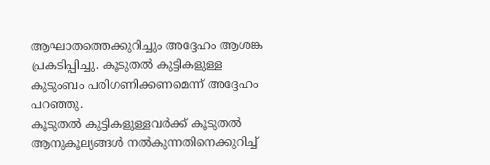ആഘാതത്തെക്കുറിച്ചും അദ്ദേഹം ആശങ്ക പ്രകടിപ്പിച്ചു. കൂടുതൽ കുട്ടികളുള്ള കുടുംബം പരിഗണിക്കണമെന്ന് അദ്ദേഹം പറഞ്ഞു.
കൂടുതൽ കുട്ടികളുള്ളവർക്ക് കൂടുതൽ ആനുകൂല്യങ്ങൾ നൽകുന്നതിനെക്കുറിച്ച്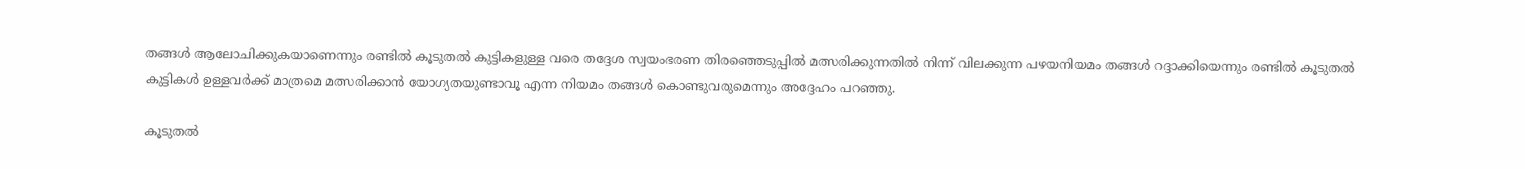തങ്ങൾ ആലോചിക്കുകയാണെന്നും രണ്ടിൽ കൂടുതൽ കുട്ടികളുള്ള വരെ തദ്ദേശ സ്വയംഭരണ തിരഞ്ഞെടുപ്പിൽ മത്സരിക്കുന്നതിൽ നിന്ന് വിലക്കുന്ന പഴയനിയമം തങ്ങൾ റദ്ദാക്കിയെന്നും രണ്ടിൽ കൂടുതൽ കുട്ടികൾ ഉള്ളവർക്ക് മാത്രമെ മത്സരിക്കാൻ യോഗ്യതയുണ്ടാവൂ എന്ന നിയമം തങ്ങൾ കൊണ്ടുവരുമെന്നും അദ്ദേഹം പറഞ്ഞു.

കൂടുതൽ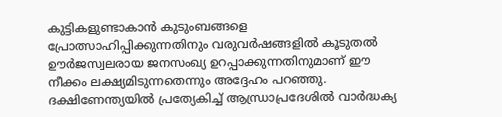കുട്ടികളുണ്ടാകാൻ കുടുംബങ്ങളെ പ്രോത്സാഹിപ്പിക്കുന്നതിനും വരുവർഷങ്ങളിൽ കൂടുതൽ ഊർജസ്വലരായ ജനസംഖ്യ ഉറപ്പാക്കുന്നതിനുമാണ് ഈ നീക്കം ലക്ഷ്യമിടുന്നതെന്നും അദ്ദേഹം പറഞ്ഞു. ദക്ഷിണേന്ത്യയിൽ പ്രത്യേകിച്ച് ആന്ധ്രാപ്രദേശിൽ വാർദ്ധക്യ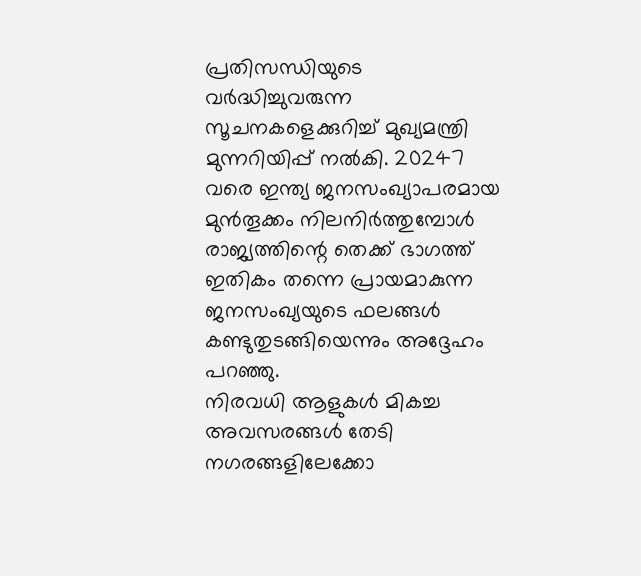പ്രതിസന്ധിയുടെ വർദ്ധിച്ചുവരുന്ന സൂചനകളെക്കുറിച്ച് മുഖ്യമന്ത്രി മുന്നറിയിപ്പ് നൽകി. 20247 വരെ ഇന്ത്യ ജനസംഖ്യാപരമായ മുൻതൂക്കം നിലനിർത്തുമ്പോൾ രാജ്യത്തിന്റെ തെക്ക് ഭാഗത്ത് ഇതികം തന്നെ പ്രായമാകുന്ന ജനസംഖ്യയുടെ ഫലങ്ങൾ കണ്ടുതുടങ്ങിയെന്നും അദ്ദേഹം പറഞ്ഞു.
നിരവധി ആളുകൾ മികച്ച അവസരങ്ങൾ തേടി നഗരങ്ങളിലേക്കോ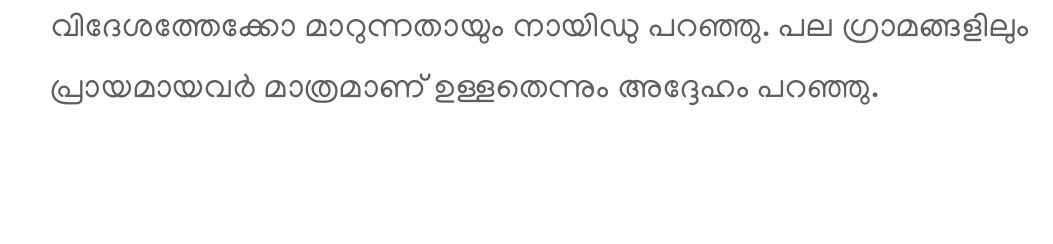വിദേശത്തേക്കോ മാറുന്നതായും നായിഡു പറഞ്ഞു. പല ഗ്രാമങ്ങളിലും പ്രായമായവർ മാത്രമാണ് ഉള്ളതെന്നും അദ്ദേഹം പറഞ്ഞു.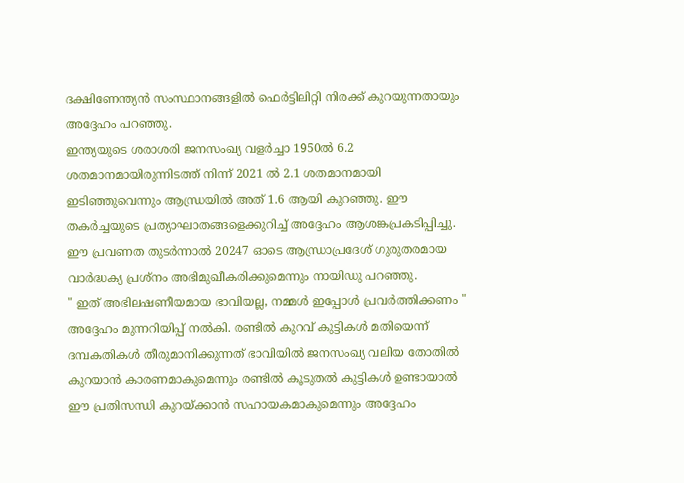ദക്ഷിണേന്ത്യൻ സംസ്ഥാനങ്ങളിൽ ഫെർട്ടിലിറ്റി നിരക്ക് കുറയുന്നതായും അദ്ദേഹം പറഞ്ഞു.
ഇന്ത്യയുടെ ശരാശരി ജനസംഖ്യ വളർച്ചാ 1950ൽ 6.2 ശതമാനമായിരുന്നിടത്ത് നിന്ന് 2021 ൽ 2.1 ശതമാനമായി ഇടിഞ്ഞുവെന്നും ആന്ധ്രയിൽ അത് 1.6 ആയി കുറഞ്ഞു. ഈ തകർച്ചയുടെ പ്രത്യാഘാതങ്ങളെക്കുറിച്ച് അദ്ദേഹം ആശങ്കപ്രകടിപ്പിച്ചു. ഈ പ്രവണത തുടർന്നാൽ 20247 ഓടെ ആന്ധ്രാപ്രദേശ് ഗുരുതരമായ വാർദ്ധക്യ പ്രശ്നം അഭിമുഖീകരിക്കുമെന്നും നായിഡു പറഞ്ഞു.
" ഇത് അഭിലഷണീയമായ ഭാവിയല്ല, നമ്മൾ ഇപ്പോൾ പ്രവർത്തിക്കണം " അദ്ദേഹം മുന്നറിയിപ്പ് നൽകി. രണ്ടിൽ കുറവ് കുട്ടികൾ മതിയെന്ന് ദമ്പകതികൾ തീരുമാനിക്കുന്നത് ഭാവിയിൽ ജനസംഖ്യ വലിയ തോതിൽ കുറയാൻ കാരണമാകുമെന്നും രണ്ടിൽ കൂടുതൽ കുട്ടികൾ ഉണ്ടായാൽ ഈ പ്രതിസന്ധി കുറയ്ക്കാൻ സഹായകമാകുമെന്നും അദ്ദേഹം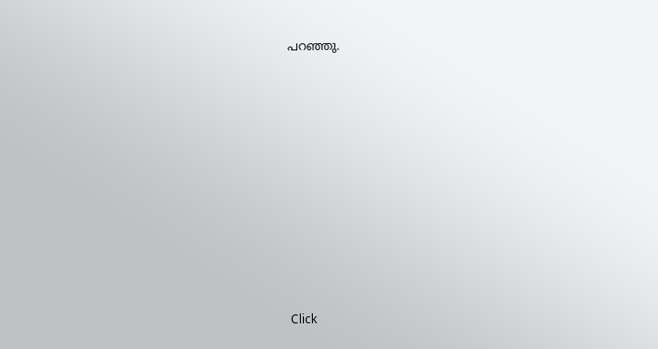പറഞ്ഞു.












Click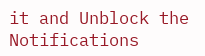it and Unblock the Notifications